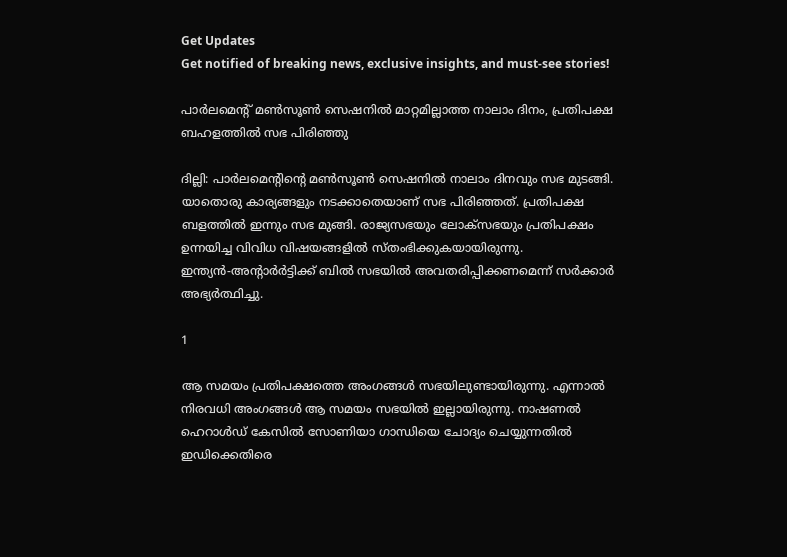Get Updates
Get notified of breaking news, exclusive insights, and must-see stories!

പാര്‍ലമെന്റ് മണ്‍സൂണ്‍ സെഷനില്‍ മാറ്റമില്ലാത്ത നാലാം ദിനം, പ്രതിപക്ഷ ബഹളത്തില്‍ സഭ പിരിഞ്ഞു

ദില്ലി: പാര്‍ലമെന്റിന്റെ മണ്‍സൂണ്‍ സെഷനില്‍ നാലാം ദിനവും സഭ മുടങ്ങി. യാതൊരു കാര്യങ്ങളും നടക്കാതെയാണ് സഭ പിരിഞ്ഞത്. പ്രതിപക്ഷ ബളത്തില്‍ ഇന്നും സഭ മുങ്ങി. രാജ്യസഭയും ലോക്‌സഭയും പ്രതിപക്ഷം ഉന്നയിച്ച വിവിധ വിഷയങ്ങളില്‍ സ്തംഭിക്കുകയായിരുന്നു. ഇന്ത്യന്‍-അന്റാര്‍ര്‍ട്ടിക്ക് ബില്‍ സഭയില്‍ അവതരിപ്പിക്കണമെന്ന് സര്‍ക്കാര്‍ അഭ്യര്‍ത്ഥിച്ചു.

1

ആ സമയം പ്രതിപക്ഷത്തെ അംഗങ്ങള്‍ സഭയിലുണ്ടായിരുന്നു. എന്നാല്‍ നിരവധി അംഗങ്ങള്‍ ആ സമയം സഭയില്‍ ഇല്ലായിരുന്നു. നാഷണല്‍ ഹെറാള്‍ഡ് കേസില്‍ സോണിയാ ഗാന്ധിയെ ചോദ്യം ചെയ്യുന്നതില്‍ ഇഡിക്കെതിരെ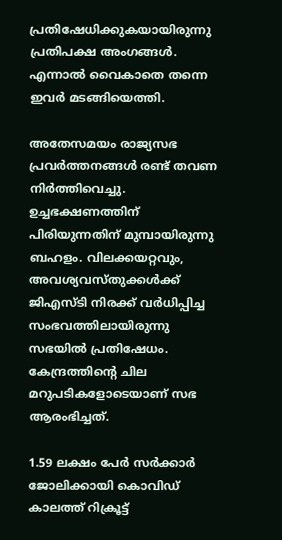പ്രതിഷേധിക്കുകയായിരുന്നു പ്രതിപക്ഷ അംഗങ്ങള്‍. എന്നാല്‍ വൈകാതെ തന്നെ ഇവര്‍ മടങ്ങിയെത്തി.

അതേസമയം രാജ്യസഭ പ്രവര്‍ത്തനങ്ങള്‍ രണ്ട് തവണ നിര്‍ത്തിവെച്ചു. ഉച്ചഭക്ഷണത്തിന് പിരിയുന്നതിന് മുമ്പായിരുന്നു ബഹളം. വിലക്കയറ്റവും, അവശ്യവസ്തുക്കള്‍ക്ക് ജിഎസ്ടി നിരക്ക് വര്‍ധിപ്പിച്ച സംഭവത്തിലായിരുന്നു സഭയില്‍ പ്രതിഷേധം. കേന്ദ്രത്തിന്റെ ചില മറുപടികളോടെയാണ് സഭ ആരംഭിച്ചത്.

1.59 ലക്ഷം പേര്‍ സര്‍ക്കാര്‍ ജോലിക്കായി കൊവിഡ് കാലത്ത് റിക്രൂട്ട്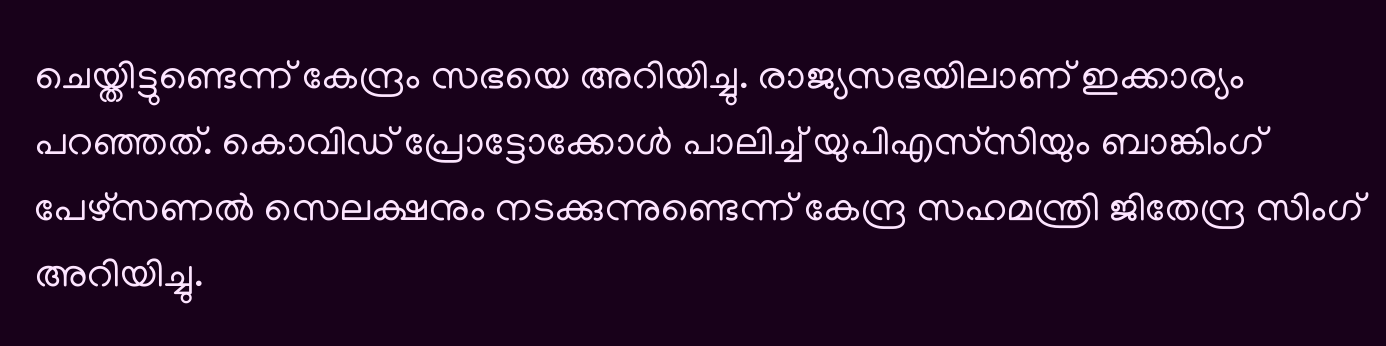ചെയ്തിട്ടുണ്ടെന്ന് കേന്ദ്രം സഭയെ അറിയിച്ചു. രാജ്യസഭയിലാണ് ഇക്കാര്യം പറഞ്ഞത്. കൊവിഡ് പ്രോട്ടോക്കോള്‍ പാലിച്ച് യുപിഎസ്‌സിയും ബാങ്കിംഗ് പേഴ്‌സണല്‍ സെലക്ഷനും നടക്കുന്നുണ്ടെന്ന് കേന്ദ്ര സഹമന്ത്രി ജിതേന്ദ്ര സിംഗ് അറിയിച്ചു.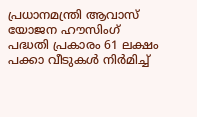പ്രധാനമന്ത്രി ആവാസ് യോജന ഹൗസിംഗ് പദ്ധതി പ്രകാരം 61 ലക്ഷം പക്കാ വീടുകള്‍ നിര്‍മിച്ച്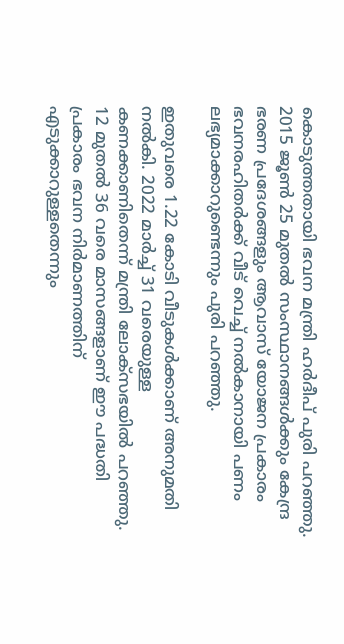കൊടുത്തതായി ഭവന മന്ത്രി ഹര്‍ദീപ് പുരി പറഞ്ഞു. 2015 ജൂണ്‍ 25 മുതല്‍ സംസ്ഥാനങ്ങള്‍ക്കും കേന്ദ്ര ഭരണ പ്രദേശങ്ങളും ആവാസ് യോജന പ്രകാരം ഭവനരഹിതര്‍ക്ക് വീട് വെച്ച് നല്‍കാനായി പണം ലഭ്യമാക്കാറുണ്ടെന്നും പുരി പറഞ്ഞു.

ഇതുവരെ 1.22 കോടി വീടുകള്‍ക്കാണ് അനുമതി നല്‍കി. 2022 മാര്‍ച്ച് 31 വരെയുള്ള കണക്കാണിതെന്ന് മന്ത്രി ലോക്‌സഭയില്‍ പറഞ്ഞു. 12 മുതല്‍ 36 വരെ മാസങ്ങളാണ് ഈ പദ്ധതി പ്രകാരം ഭവന നിര്‍മാണത്തിന് എടുക്കാറുള്ളതെന്നും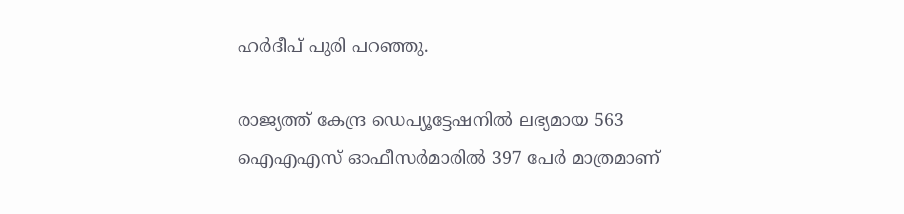ഹര്‍ദീപ് പുരി പറഞ്ഞു.

രാജ്യത്ത് കേന്ദ്ര ഡെപ്യൂട്ടേഷനില്‍ ലഭ്യമായ 563 ഐഎഎസ് ഓഫീസര്‍മാരില്‍ 397 പേര്‍ മാത്രമാണ്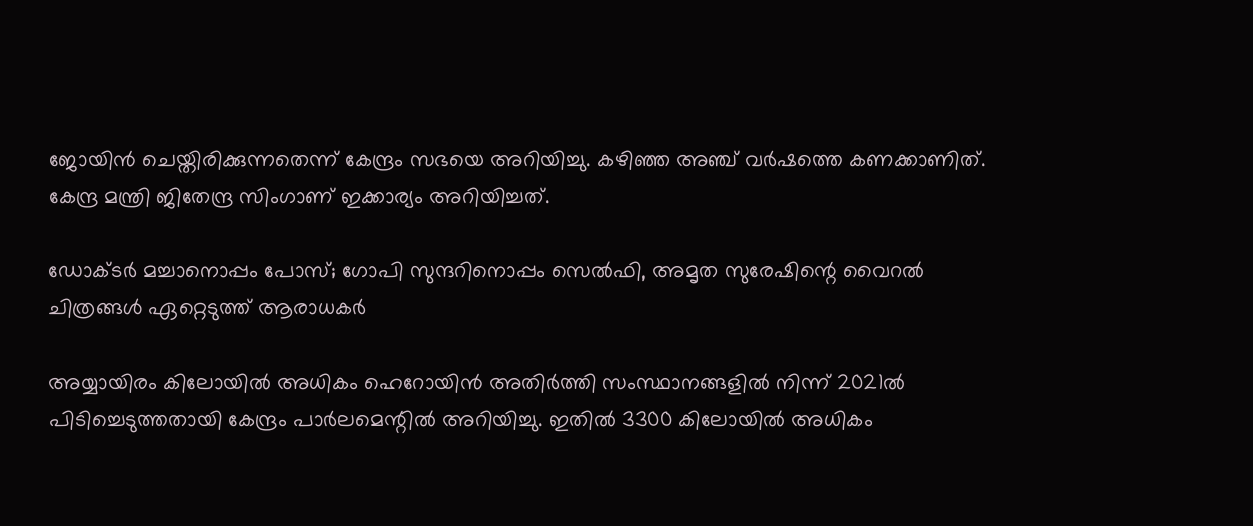ജോയിന്‍ ചെയ്തിരിക്കുന്നതെന്ന് കേന്ദ്രം സഭയെ അറിയിച്ചു. കഴിഞ്ഞ അഞ്ച് വര്‍ഷത്തെ കണക്കാണിത്. കേന്ദ്ര മന്ത്രി ജിതേന്ദ്ര സിംഗാണ് ഇക്കാര്യം അറിയിച്ചത്.

ഡോക്ടര്‍ മച്ചാനൊപ്പം പോസ്; ഗോപി സുന്ദറിനൊപ്പം സെല്‍ഫി, അമൃത സുരേഷിന്റെ വൈറല്‍ ചിത്രങ്ങള്‍ ഏറ്റെടുത്ത് ആരാധകര്‍

അയ്യായിരം കിലോയില്‍ അധികം ഹെറോയിന്‍ അതിര്‍ത്തി സംസ്ഥാനങ്ങളില്‍ നിന്ന് 2021ല്‍ പിടിച്ചെടുത്തതായി കേന്ദ്രം പാര്‍ലമെന്റില്‍ അറിയിച്ചു. ഇതില്‍ 3300 കിലോയില്‍ അധികം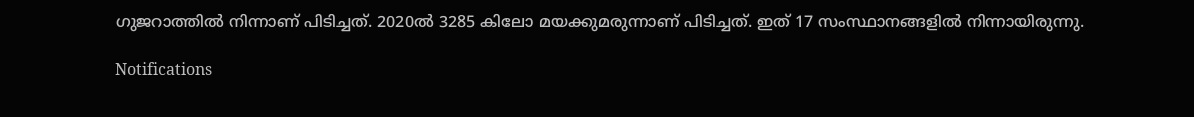ഗുജറാത്തില്‍ നിന്നാണ് പിടിച്ചത്. 2020ല്‍ 3285 കിലോ മയക്കുമരുന്നാണ് പിടിച്ചത്. ഇത് 17 സംസ്ഥാനങ്ങളില്‍ നിന്നായിരുന്നു.

Notifications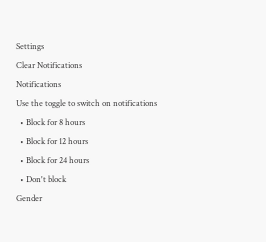Settings
Clear Notifications
Notifications
Use the toggle to switch on notifications
  • Block for 8 hours
  • Block for 12 hours
  • Block for 24 hours
  • Don't block
Gender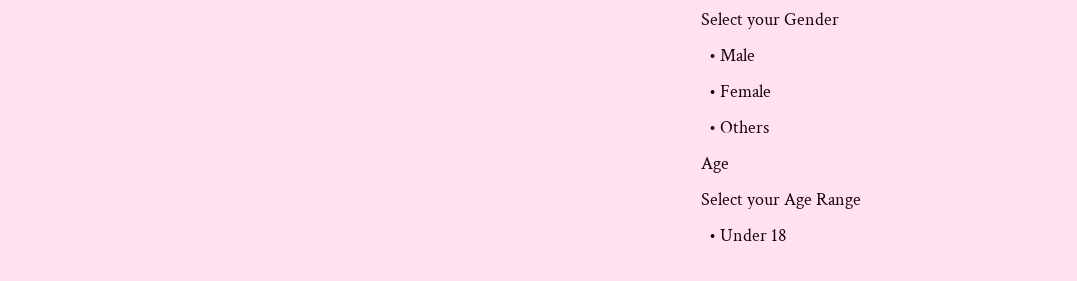Select your Gender
  • Male
  • Female
  • Others
Age
Select your Age Range
  • Under 18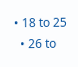• 18 to 25
  • 26 to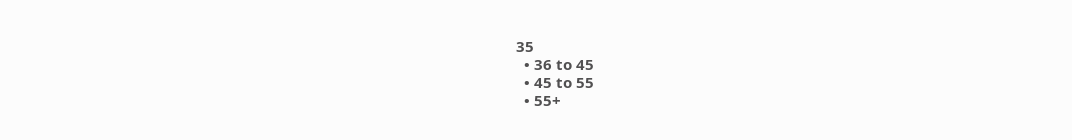35
  • 36 to 45
  • 45 to 55
  • 55+